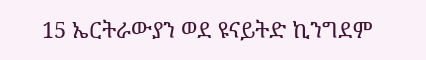15 ኤርትራውያን ወደ ዩናይትድ ኪንግደም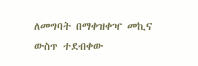ለመግባት በማቀዝቀዣ መኪና ውስጥ ተደብቀው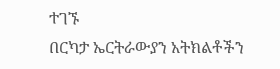ተገኙ
በርካታ ኤርትራውያን አትክልቶችን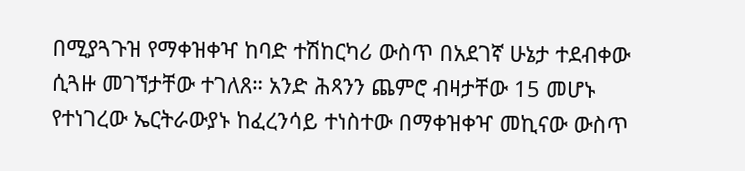በሚያጓጉዝ የማቀዝቀዣ ከባድ ተሽከርካሪ ውስጥ በአደገኛ ሁኔታ ተደብቀው ሲጓዙ መገኘታቸው ተገለጸ። አንድ ሕጻንን ጨምሮ ብዛታቸው 15 መሆኑ የተነገረው ኤርትራውያኑ ከፈረንሳይ ተነስተው በማቀዝቀዣ መኪናው ውስጥ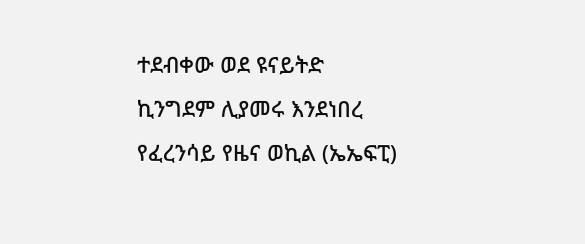ተደብቀው ወደ ዩናይትድ ኪንግደም ሊያመሩ እንደነበረ የፈረንሳይ የዜና ወኪል (ኤኤፍፒ)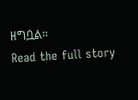ዘግቧል።
Read the full story